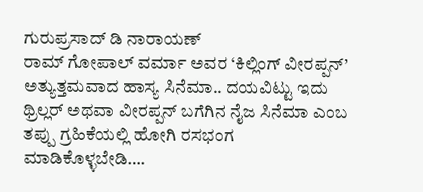ಗುರುಪ್ರಸಾದ್ ಡಿ ನಾರಾಯಣ್
ರಾಮ್ ಗೋಪಾಲ್ ವರ್ಮಾ ಅವರ ‘ಕಿಲ್ಲಿಂಗ್ ವೀರಪ್ಪನ್’ ಅತ್ಯುತ್ತಮವಾದ ಹಾಸ್ಯ ಸಿನೆಮಾ.. ದಯವಿಟ್ಟು ಇದು ಥ್ರಿಲ್ಲರ್ ಅಥವಾ ವೀರಪ್ಪನ್ ಬಗೆಗಿನ ನೈಜ ಸಿನೆಮಾ ಎಂಬ ತಪ್ಪು ಗ್ರಹಿಕೆಯಲ್ಲಿ ಹೋಗಿ ರಸಭಂಗ ಮಾಡಿಕೊಳ್ಳಬೇಡಿ….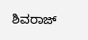ಶಿವರಾಜ್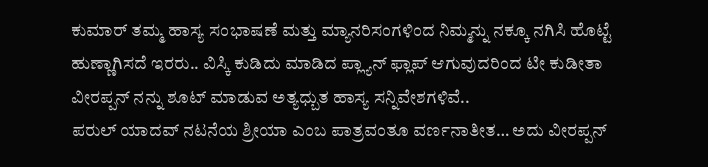ಕುಮಾರ್ ತಮ್ಮ ಹಾಸ್ಯ ಸಂಭಾಷಣೆ ಮತ್ತು ಮ್ಯಾನರಿಸಂಗಳಿಂದ ನಿಮ್ಮನ್ನು ನಕ್ಕೂ ನಗಿಸಿ ಹೊಟ್ಟೆ ಹುಣ್ಣಾಗಿಸದೆ ಇರರು.. ವಿಸ್ಕಿ ಕುಡಿದು ಮಾಡಿದ ಪ್ಲ್ಯಾನ್ ಫ್ಲಾಪ್ ಆಗುವುದರಿಂದ ಟೀ ಕುಡೀತಾ ವೀರಪ್ಪನ್ ನನ್ನು ಶೂಟ್ ಮಾಡುವ ಅತ್ಯಧ್ಬುತ ಹಾಸ್ಯ ಸನ್ನಿವೇಶಗಳಿವೆ..
ಪರುಲ್ ಯಾದವ್ ನಟನೆಯ ಶ್ರೀಯಾ ಎಂಬ ಪಾತ್ರವಂತೂ ವರ್ಣನಾತೀತ… ಅದು ವೀರಪ್ಪನ್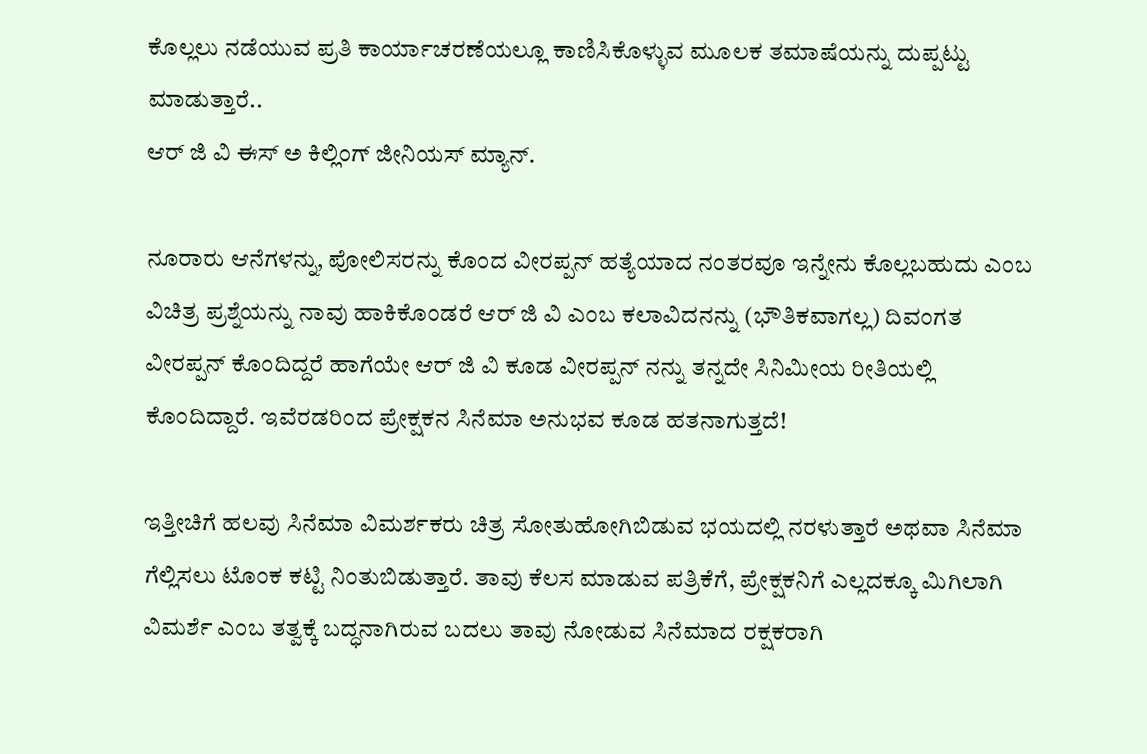ಕೊಲ್ಲಲು ನಡೆಯುವ ಪ್ರತಿ ಕಾರ್ಯಾಚರಣೆಯಲ್ಲೂ ಕಾಣಿಸಿಕೊಳ್ಳುವ ಮೂಲಕ ತಮಾಷೆಯನ್ನು ದುಪ್ಪಟ್ಟು ಮಾಡುತ್ತಾರೆ..
ಆರ್ ಜಿ ವಿ ಈಸ್ ಅ ಕಿಲ್ಲಿಂಗ್ ಜೀನಿಯಸ್ ಮ್ಯಾನ್.

ನೂರಾರು ಆನೆಗಳನ್ನು, ಪೋಲಿಸರನ್ನು ಕೊಂದ ವೀರಪ್ಪನ್ ಹತ್ಯೆಯಾದ ನಂತರವೂ ಇನ್ನೇನು ಕೊಲ್ಲಬಹುದು ಎಂಬ ವಿಚಿತ್ರ ಪ್ರಶ್ನೆಯನ್ನು ನಾವು ಹಾಕಿಕೊಂಡರೆ ಆರ್ ಜಿ ವಿ ಎಂಬ ಕಲಾವಿದನನ್ನು (ಭೌತಿಕವಾಗಲ್ಲ) ದಿವಂಗತ ವೀರಪ್ಪನ್ ಕೊಂದಿದ್ದರೆ ಹಾಗೆಯೇ ಆರ್ ಜಿ ವಿ ಕೂಡ ವೀರಪ್ಪನ್ ನನ್ನು ತನ್ನದೇ ಸಿನಿಮೀಯ ರೀತಿಯಲ್ಲಿ ಕೊಂದಿದ್ದಾರೆ. ಇವೆರಡರಿಂದ ಪ್ರೇಕ್ಷಕನ ಸಿನೆಮಾ ಅನುಭವ ಕೂಡ ಹತನಾಗುತ್ತದೆ!

ಇತ್ತೀಚಿಗೆ ಹಲವು ಸಿನೆಮಾ ವಿಮರ್ಶಕರು ಚಿತ್ರ ಸೋತುಹೋಗಿಬಿಡುವ ಭಯದಲ್ಲಿ ನರಳುತ್ತಾರೆ ಅಥವಾ ಸಿನೆಮಾ ಗೆಲ್ಲಿಸಲು ಟೊಂಕ ಕಟ್ಟಿ ನಿಂತುಬಿಡುತ್ತಾರೆ. ತಾವು ಕೆಲಸ ಮಾಡುವ ಪತ್ರಿಕೆಗೆ, ಪ್ರೇಕ್ಷಕನಿಗೆ ಎಲ್ಲದಕ್ಕೂ ಮಿಗಿಲಾಗಿ ವಿಮರ್ಶೆ ಎಂಬ ತತ್ವಕ್ಕೆ ಬದ್ಧನಾಗಿರುವ ಬದಲು ತಾವು ನೋಡುವ ಸಿನೆಮಾದ ರಕ್ಷಕರಾಗಿ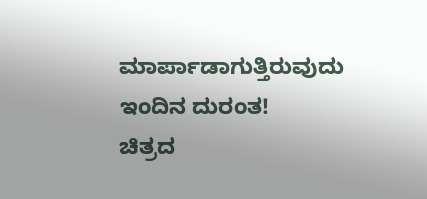ಮಾರ್ಪಾಡಾಗುತ್ತಿರುವುದು ಇಂದಿನ ದುರಂತ!
ಚಿತ್ರದ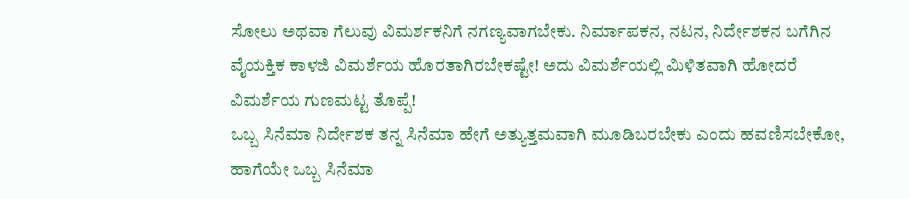ಸೋಲು ಅಥವಾ ಗೆಲುವು ವಿಮರ್ಶಕನಿಗೆ ನಗಣ್ಯವಾಗಬೇಕು. ನಿರ್ಮಾಪಕನ, ನಟನ, ನಿರ್ದೇಶಕನ ಬಗೆಗಿನ ವೈಯಕ್ತಿಕ ಕಾಳಜಿ ವಿಮರ್ಶೆಯ ಹೊರತಾಗಿರಬೇಕಷ್ಟೇ! ಅದು ವಿಮರ್ಶೆಯಲ್ಲಿ ಮಿಳಿತವಾಗಿ ಹೋದರೆ ವಿಮರ್ಶೆಯ ಗುಣಮಟ್ಟ ತೊಪ್ಪೆ!
ಒಬ್ಬ ಸಿನೆಮಾ ನಿರ್ದೇಶಕ ತನ್ನ ಸಿನೆಮಾ ಹೇಗೆ ಅತ್ಯುತ್ತಮವಾಗಿ ಮೂಡಿಬರಬೇಕು ಎಂದು ಹವಣಿಸಬೇಕೋ, ಹಾಗೆಯೇ ಒಬ್ಬ ಸಿನೆಮಾ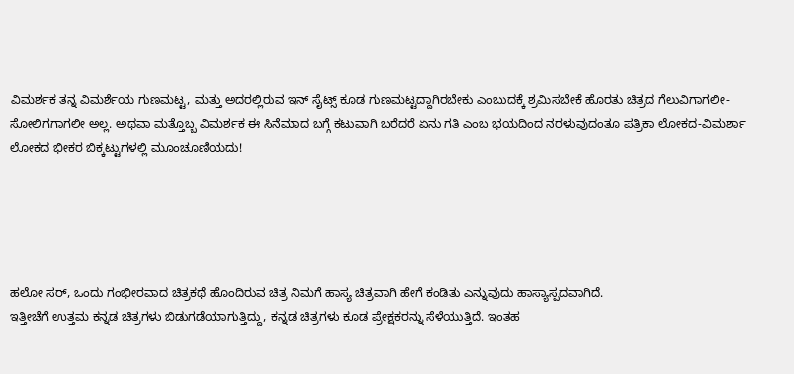ವಿಮರ್ಶಕ ತನ್ನ ವಿಮರ್ಶೆಯ ಗುಣಮಟ್ಟ, ಮತ್ತು ಅದರಲ್ಲಿರುವ ಇನ್ ಸೈಟ್ಸ್ ಕೂಡ ಗುಣಮಟ್ಟದ್ದಾಗಿರಬೇಕು ಎಂಬುದಕ್ಕೆ ಶ್ರಮಿಸಬೇಕೆ ಹೊರತು ಚಿತ್ರದ ಗೆಲುವಿಗಾಗಲೀ-ಸೋಲಿಗಗಾಗಲೀ ಅಲ್ಲ. ಅಥವಾ ಮತ್ತೊಬ್ಬ ವಿಮರ್ಶಕ ಈ ಸಿನೆಮಾದ ಬಗ್ಗೆ ಕಟುವಾಗಿ ಬರೆದರೆ ಏನು ಗತಿ ಎಂಬ ಭಯದಿಂದ ನರಳುವುದಂತೂ ಪತ್ರಿಕಾ ಲೋಕದ-ವಿಮರ್ಶಾ ಲೋಕದ ಭೀಕರ ಬಿಕ್ಕಟ್ಟುಗಳಲ್ಲಿ ಮೂಂಚೂಣಿಯದು!





ಹಲೋ ಸರ್, ಒಂದು ಗಂಭೀರವಾದ ಚಿತ್ರಕಥೆ ಹೊಂದಿರುವ ಚಿತ್ರ ನಿಮಗೆ ಹಾಸ್ಯ ಚಿತ್ರವಾಗಿ ಹೇಗೆ ಕಂಡಿತು ಎನ್ನುವುದು ಹಾಸ್ಯಾಸ್ಪದವಾಗಿದೆ.
ಇತ್ತೀಚೆಗೆ ಉತ್ತಮ ಕನ್ನಡ ಚಿತ್ರಗಳು ಬಿಡುಗಡೆಯಾಗುತ್ತಿದ್ದು, ಕನ್ನಡ ಚಿತ್ರಗಳು ಕೂಡ ಪ್ರೇಕ್ಷಕರನ್ನು ಸೆಳೆಯುತ್ತಿದೆ. ಇಂತಹ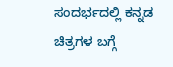ಸಂದರ್ಭದಲ್ಲಿ ಕನ್ನಡ ಚಿತ್ರಗಳ ಬಗ್ಗೆ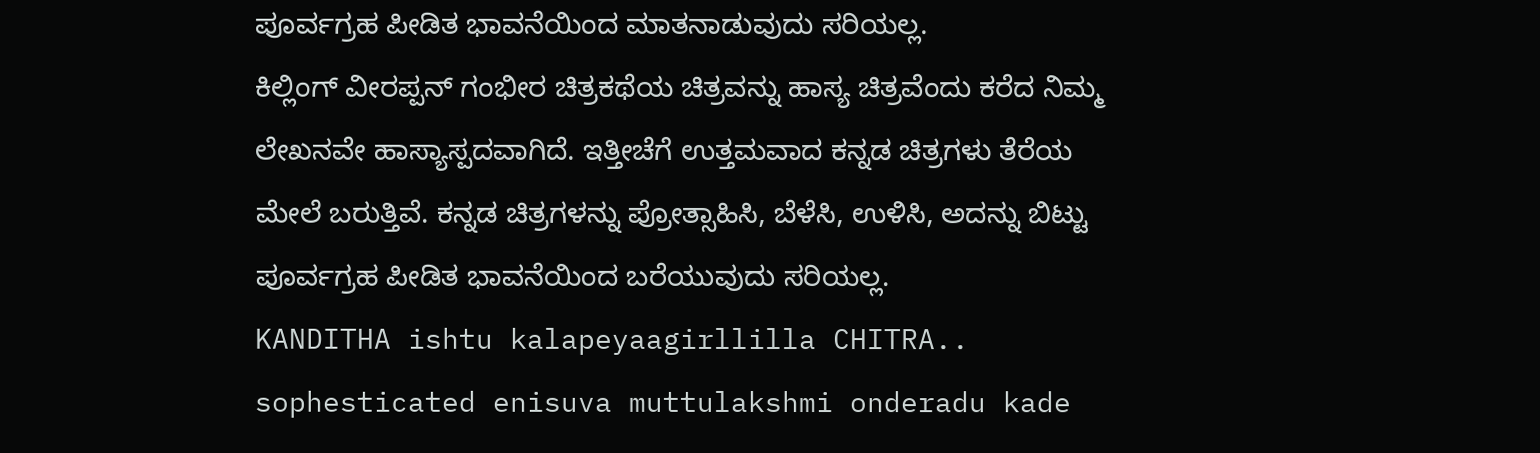ಪೂರ್ವಗ್ರಹ ಪೀಡಿತ ಭಾವನೆಯಿಂದ ಮಾತನಾಡುವುದು ಸರಿಯಲ್ಲ.
ಕಿಲ್ಲಿಂಗ್ ವೀರಪ್ಪನ್ ಗಂಭೀರ ಚಿತ್ರಕಥೆಯ ಚಿತ್ರವನ್ನು ಹಾಸ್ಯ ಚಿತ್ರವೆಂದು ಕರೆದ ನಿಮ್ಮ ಲೇಖನವೇ ಹಾಸ್ಯಾಸ್ಪದವಾಗಿದೆ. ಇತ್ತೀಚೆಗೆ ಉತ್ತಮವಾದ ಕನ್ನಡ ಚಿತ್ರಗಳು ತೆರೆಯ ಮೇಲೆ ಬರುತ್ತಿವೆ. ಕನ್ನಡ ಚಿತ್ರಗಳನ್ನು ಪ್ರೋತ್ಸಾಹಿಸಿ, ಬೆಳೆಸಿ, ಉಳಿಸಿ, ಅದನ್ನು ಬಿಟ್ಟು ಪೂರ್ವಗ್ರಹ ಪೀಡಿತ ಭಾವನೆಯಿಂದ ಬರೆಯುವುದು ಸರಿಯಲ್ಲ.
KANDITHA ishtu kalapeyaagirllilla CHITRA..
sophesticated enisuva muttulakshmi onderadu kade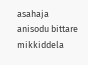asahaja anisodu bittare mikkiddela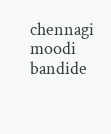chennagi moodi bandide